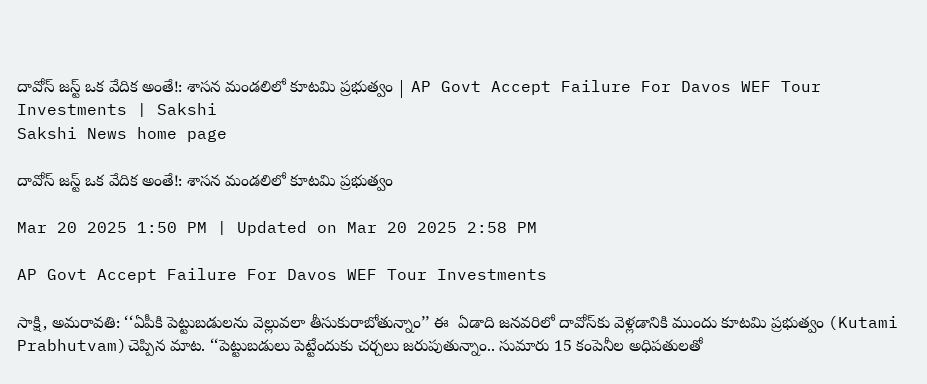దావోస్‌ జస్ట్‌ ఒక వేదిక అంతే!: శాసన మండలిలో కూటమి ప్రభుత్వం | AP Govt Accept Failure For Davos WEF Tour Investments | Sakshi
Sakshi News home page

దావోస్‌ జస్ట్‌ ఒక వేదిక అంతే!: శాసన మండలిలో కూటమి ప్రభుత్వం

Mar 20 2025 1:50 PM | Updated on Mar 20 2025 2:58 PM

AP Govt Accept Failure For Davos WEF Tour Investments

సాక్షి, అమరావతి: ‘‘ఏపీకి పెట్టుబడులను వెల్లువలా తీసుకురాబోతున్నాం’’ ఈ  ఏడాది జనవరిలో దావోస్‌కు వెళ్లడానికి ముందు కూటమి ప్రభుత్వం (Kutami Prabhutvam)చెప్పిన మాట. ‘‘పెట్టుబడులు పెట్టేందుకు చర్చలు జరుపుతున్నాం.. సుమారు 15 కం‍పెనీల అధిపతులతో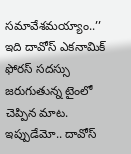సమావేశమయ్యాం..’’ ఇది దావోస్‌ ఎకనామిక్‌ ఫోరస్‌ సదస్సు జరుగుతున్న టైంలో చెప్పిన మాట. ఇప్పుడేమో.. దావోస్‌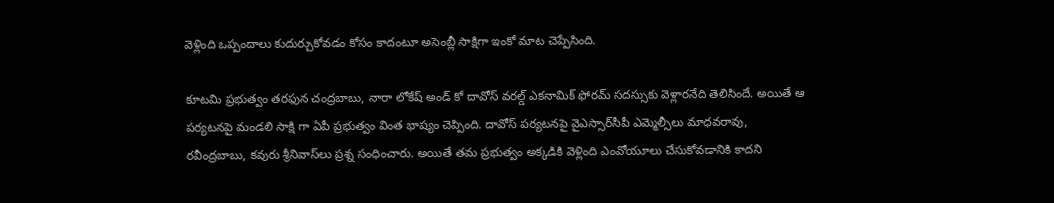వెళ్లింది ఒప్పందాలు కుదుర్చుకోవడం కోసం కాదంటూ అసెంబ్లీ సాక్షిగా ఇంకో మాట చెప్పేసింది.

కూటమి ప్రభుత్వం తరఫున చంద్రబాబు, నారా లోకేష్‌‌ అండ్‌ కో దావోస్ వరల్డ్ ఎకనామిక్ ఫోరమ్ సదస్సుకు వెళ్లారనేది తెలిసిందే. అయితే ఆ పర్యటనపై మండలి సాక్షి గా ఏపీ ప్రభుత్వం వింత భాష్యం చెప్పింది. దావోస్ పర్యటనపై వైఎస్సార్‌సీపీ ఎమ్మెల్సీలు మాధవరావు, రవీంద్రబాబు, కవురు శ్రీనివాస్‌లు ప్రశ్న సంధించారు. అయితే తమ ప్రభుత్వం అక్కడికి వెళ్లింది ఎంవోయూలు చేసుకోవడానికి కాదని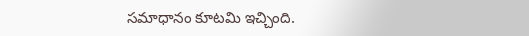సమాధానం కూటమి ఇచ్చింది.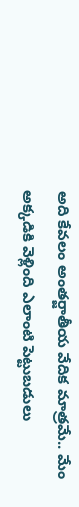అది కేవలం అంతర్జాతీయ వేదిక మాత్రమే.. మేం అక్కడికి వెళ్లింది ఎలాంటి పెట్టుబడులు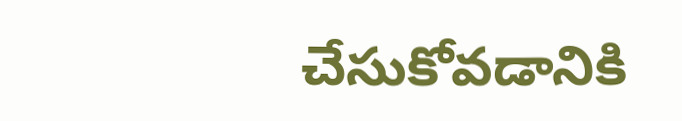చేసుకోవడానికి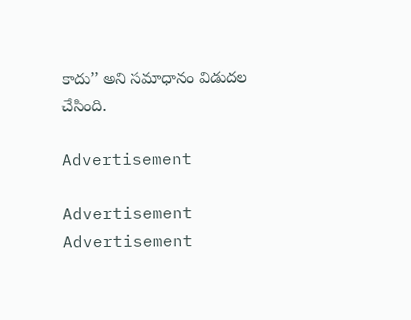కాదు’’ అని సమాధానం విడుదల చేసింది.

Advertisement

Advertisement
Advertisement